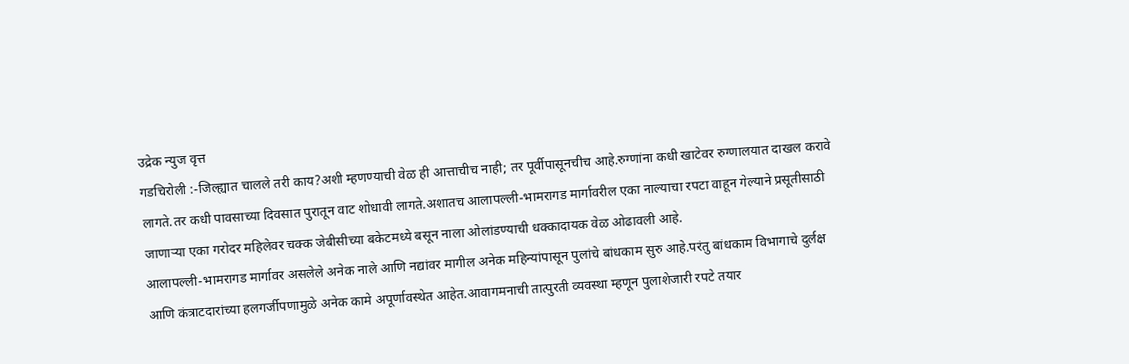उद्रेक न्युज वृत्त
गडचिरोली :-जिल्ह्यात चालले तरी काय?अशी म्हणण्याची वेळ ही आत्ताचीच नाही; तर पूर्वीपासूनचीच आहे.रुग्णांना कधी खाटेवर रुग्णालयात दाखल करावे लागते.तर कधी पावसाच्या दिवसात पुरातून वाट शोधावी लागते.अशातच आलापल्ली-भामरागड मार्गावरील एका नाल्याचा रपटा वाहून गेल्याने प्रसूतीसाठी जाणाऱ्या एका गरोदर महिलेवर चक्क जेबीसीच्या बकेटमध्ये बसून नाला ओलांडण्याची धक्कादायक वेळ ओढावली आहे.
आलापल्ली-भामरागड मार्गावर असलेले अनेक नाले आणि नद्यांवर मागील अनेक महिन्यांपासून पुलांचे बांधकाम सुरु आहे.परंतु बांधकाम विभागाचे दुर्लक्ष आणि कंत्राटदारांच्या हलगर्जीपणामुळे अनेक कामे अपूर्णावस्थेत आहेत.आवागमनाची तात्पुरती व्यवस्था म्हणून पुलाशेजारी रपटे तयार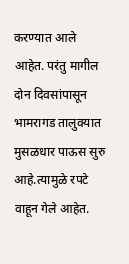करण्यात आले आहेत. परंतु मागील दोन दिवसांपासून भामरागड तालुक्यात मुसळधार पाऊस सुरु आहे.त्यामुळे रपटे वाहून गेले आहेत.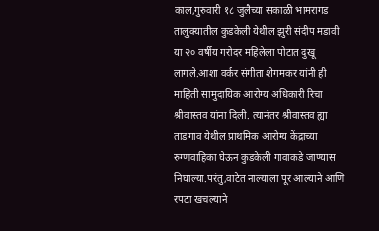काल,गुरुवारी १८ जुलैच्या सकाळी भामरागड तालुक्यातील कुडकेली येथील झुरी संदीप मडावी या २० वर्षीय गरोदर महिलेला पोटात दुखू लागले.आशा वर्कर संगीता शेगमकर यांनी ही माहिती सामुदायिक आरोग्य अधिकारी रिचा श्रीवास्तव यांना दिली. त्यानंतर श्रीवास्तव ह्या ताडगाव येथील प्राथमिक आरोग्य केंद्राच्या रुग्णवाहिका घेऊन कुडकेली गावाकडे जाण्यास निघाल्या.परंतु,वाटेत नाल्याला पूर आल्याने आणि रपटा खचल्याने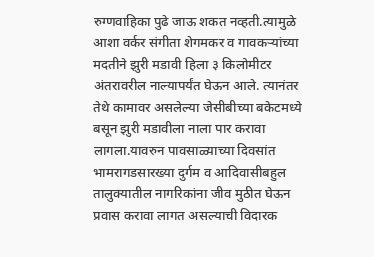रुग्णवाहिका पुढे जाऊ शकत नव्हती.त्यामुळे आशा वर्कर संगीता शेगमकर व गावकऱ्यांच्या मदतीने झुरी मडावी हिला ३ किलोमीटर अंतरावरील नाल्यापर्यंत घेऊन आले. त्यानंतर तेथे कामावर असलेल्या जेसीबीच्या बकेटमध्ये बसून झुरी मडावीला नाला पार करावा लागला.यावरुन पावसाळ्याच्या दिवसांत भामरागडसारख्या दुर्गम व आदिवासीबहुल तालुक्यातील नागरिकांना जीव मुठीत घेऊन प्रवास करावा लागत असल्याची विदारक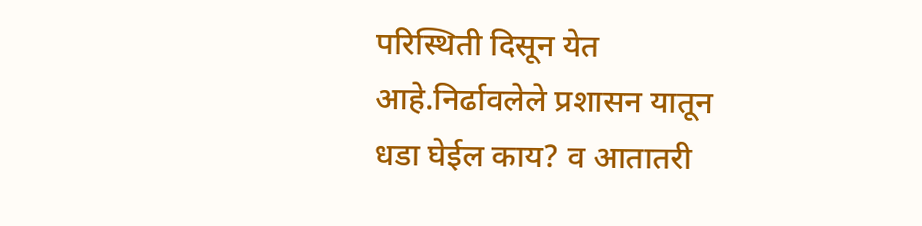परिस्थिती दिसून येत आहे.निर्ढावलेले प्रशासन यातून धडा घेईल काय? व आतातरी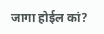जागा होईल कां?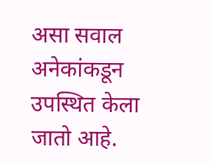असा सवाल अनेकांकडून उपस्थित केला जातो आहे.